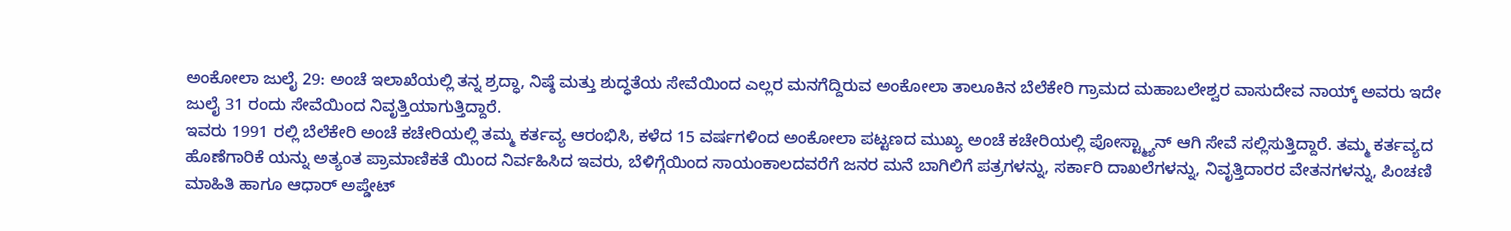ಅಂಕೋಲಾ ಜುಲೈ 29: ಅಂಚೆ ಇಲಾಖೆಯಲ್ಲಿ ತನ್ನ ಶ್ರದ್ಧಾ, ನಿಷ್ಠೆ ಮತ್ತು ಶುದ್ಧತೆಯ ಸೇವೆಯಿಂದ ಎಲ್ಲರ ಮನಗೆದ್ದಿರುವ ಅಂಕೋಲಾ ತಾಲೂಕಿನ ಬೆಲೆಕೇರಿ ಗ್ರಾಮದ ಮಹಾಬಲೇಶ್ವರ ವಾಸುದೇವ ನಾಯ್ಕ್ ಅವರು ಇದೇ ಜುಲೈ 31 ರಂದು ಸೇವೆಯಿಂದ ನಿವೃತ್ತಿಯಾಗುತ್ತಿದ್ದಾರೆ.
ಇವರು 1991 ರಲ್ಲಿ ಬೆಲೆಕೇರಿ ಅಂಚೆ ಕಚೇರಿಯಲ್ಲಿ ತಮ್ಮ ಕರ್ತವ್ಯ ಆರಂಭಿಸಿ, ಕಳೆದ 15 ವರ್ಷಗಳಿಂದ ಅಂಕೋಲಾ ಪಟ್ಟಣದ ಮುಖ್ಯ ಅಂಚೆ ಕಚೇರಿಯಲ್ಲಿ ಪೋಸ್ಟ್ಮ್ಯಾನ್ ಆಗಿ ಸೇವೆ ಸಲ್ಲಿಸುತ್ತಿದ್ದಾರೆ. ತಮ್ಮ ಕರ್ತವ್ಯದ ಹೊಣೆಗಾರಿಕೆ ಯನ್ನು ಅತ್ಯಂತ ಪ್ರಾಮಾಣಿಕತೆ ಯಿಂದ ನಿರ್ವಹಿಸಿದ ಇವರು, ಬೆಳಿಗ್ಗೆಯಿಂದ ಸಾಯಂಕಾಲದವರೆಗೆ ಜನರ ಮನೆ ಬಾಗಿಲಿಗೆ ಪತ್ರಗಳನ್ನು, ಸರ್ಕಾರಿ ದಾಖಲೆಗಳನ್ನು, ನಿವೃತ್ತಿದಾರರ ವೇತನಗಳನ್ನು, ಪಿಂಚಣಿ ಮಾಹಿತಿ ಹಾಗೂ ಆಧಾರ್ ಅಪ್ಡೇಟ್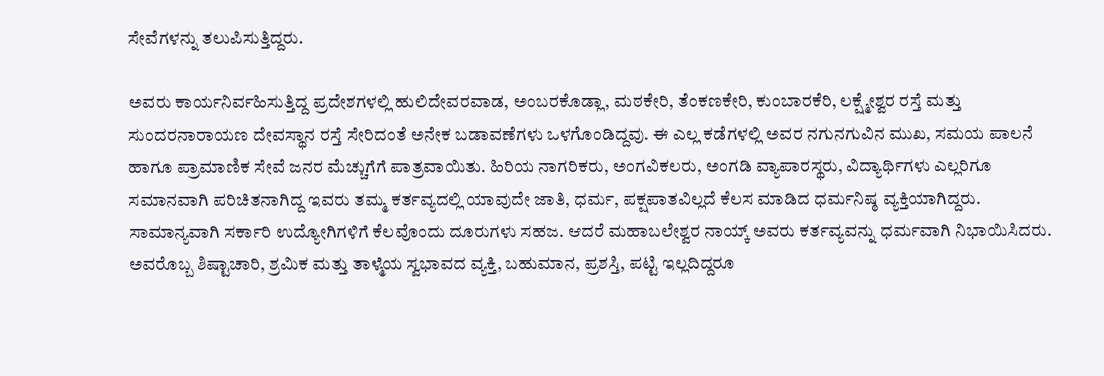ಸೇವೆಗಳನ್ನು ತಲುಪಿಸುತ್ತಿದ್ದರು.

ಅವರು ಕಾರ್ಯನಿರ್ವಹಿಸುತ್ತಿದ್ದ ಪ್ರದೇಶಗಳಲ್ಲಿ ಹುಲಿದೇವರವಾಡ, ಅಂಬರಕೊಡ್ಲಾ, ಮಠಕೇರಿ, ತೆಂಕಣಕೇರಿ, ಕುಂಬಾರಕೆರಿ, ಲಕ್ಷ್ಮೇಶ್ವರ ರಸ್ತೆ ಮತ್ತು ಸುಂದರನಾರಾಯಣ ದೇವಸ್ಥಾನ ರಸ್ತೆ ಸೇರಿದಂತೆ ಅನೇಕ ಬಡಾವಣೆಗಳು ಒಳಗೊಂಡಿದ್ದವು. ಈ ಎಲ್ಲ ಕಡೆಗಳಲ್ಲಿ ಅವರ ನಗುನಗುವಿನ ಮುಖ, ಸಮಯ ಪಾಲನೆ ಹಾಗೂ ಪ್ರಾಮಾಣಿಕ ಸೇವೆ ಜನರ ಮೆಚ್ಚುಗೆಗೆ ಪಾತ್ರವಾಯಿತು. ಹಿರಿಯ ನಾಗರಿಕರು, ಅಂಗವಿಕಲರು, ಅಂಗಡಿ ವ್ಯಾಪಾರಸ್ಥರು, ವಿದ್ಯಾರ್ಥಿಗಳು ಎಲ್ಲರಿಗೂ ಸಮಾನವಾಗಿ ಪರಿಚಿತನಾಗಿದ್ದ ಇವರು ತಮ್ಮ ಕರ್ತವ್ಯದಲ್ಲಿ ಯಾವುದೇ ಜಾತಿ, ಧರ್ಮ, ಪಕ್ಷಪಾತವಿಲ್ಲದೆ ಕೆಲಸ ಮಾಡಿದ ಧರ್ಮನಿಷ್ಠ ವ್ಯಕ್ತಿಯಾಗಿದ್ದರು.
ಸಾಮಾನ್ಯವಾಗಿ ಸರ್ಕಾರಿ ಉದ್ಯೋಗಿಗಳಿಗೆ ಕೆಲವೊಂದು ದೂರುಗಳು ಸಹಜ. ಆದರೆ ಮಹಾಬಲೇಶ್ವರ ನಾಯ್ಕ್ ಅವರು ಕರ್ತವ್ಯವನ್ನು ಧರ್ಮವಾಗಿ ನಿಭಾಯಿಸಿದರು. ಅವರೊಬ್ಬ ಶಿಷ್ಟಾಚಾರಿ, ಶ್ರಮಿಕ ಮತ್ತು ತಾಳ್ಮೆಯ ಸ್ವಭಾವದ ವ್ಯಕ್ತಿ, ಬಹುಮಾನ, ಪ್ರಶಸ್ತಿ, ಪಟ್ಟಿ ಇಲ್ಲದಿದ್ದರೂ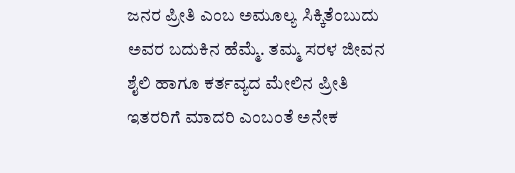ಜನರ ಪ್ರೀತಿ ಎಂಬ ಅಮೂಲ್ಯ ಸಿಕ್ಕಿತೆಂಬುದು ಅವರ ಬದುಕಿನ ಹೆಮ್ಮೆ. ತಮ್ಮ ಸರಳ ಜೀವನ ಶೈಲಿ ಹಾಗೂ ಕರ್ತವ್ಯದ ಮೇಲಿನ ಪ್ರೀತಿ ಇತರರಿಗೆ ಮಾದರಿ ಎಂಬಂತೆ ಅನೇಕ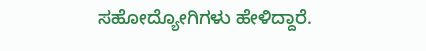ಸಹೋದ್ಯೋಗಿಗಳು ಹೇಳಿದ್ದಾರೆ.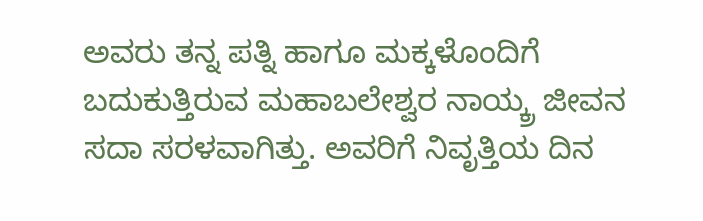ಅವರು ತನ್ನ ಪತ್ನಿ ಹಾಗೂ ಮಕ್ಕಳೊಂದಿಗೆ ಬದುಕುತ್ತಿರುವ ಮಹಾಬಲೇಶ್ವರ ನಾಯ್ಕ್ರ ಜೀವನ ಸದಾ ಸರಳವಾಗಿತ್ತು. ಅವರಿಗೆ ನಿವೃತ್ತಿಯ ದಿನ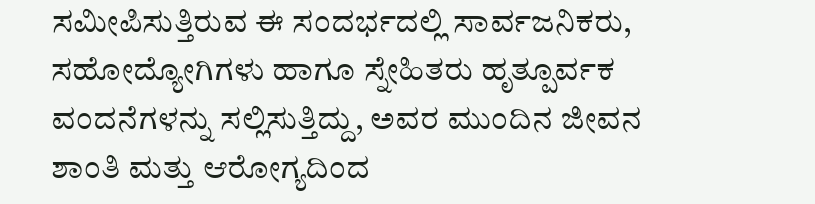ಸಮೀಪಿಸುತ್ತಿರುವ ಈ ಸಂದರ್ಭದಲ್ಲಿ ಸಾರ್ವಜನಿಕರು, ಸಹೋದ್ಯೋಗಿಗಳು ಹಾಗೂ ಸ್ನೇಹಿತರು ಹೃತ್ಪೂರ್ವಕ ವಂದನೆಗಳನ್ನು ಸಲ್ಲಿಸುತ್ತಿದ್ದು, ಅವರ ಮುಂದಿನ ಜೀವನ ಶಾಂತಿ ಮತ್ತು ಆರೋಗ್ಯದಿಂದ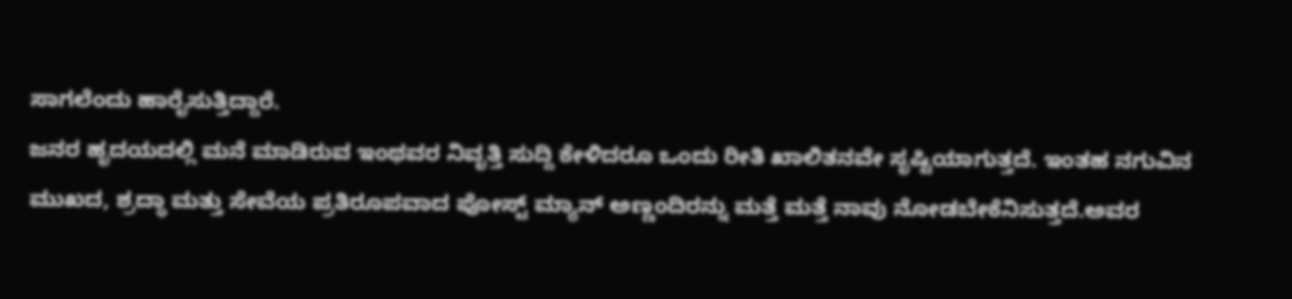ಸಾಗಲೆಂದು ಹಾರೈಸುತ್ತಿದ್ದಾರೆ.
ಜನರ ಹೃದಯದಲ್ಲಿ ಮನೆ ಮಾಡಿರುವ ಇಂಥವರ ನಿವೃತ್ತಿ ಸುದ್ದಿ ಕೇಳಿದರೂ ಒಂದು ರೀತಿ ಖಾಲಿತನವೇ ಸೃಷ್ಟಿಯಾಗುತ್ತದೆ. ಇಂತಹ ನಗುವಿನ ಮುಖದ, ಶ್ರದ್ಧಾ ಮತ್ತು ಸೇವೆಯ ಪ್ರತಿರೂಪವಾದ ಪೋಸ್ಟ್ ಮ್ಯಾನ್ ಅಣ್ಣಂದಿರನ್ನು ಮತ್ತೆ ಮತ್ತೆ ನಾವು ನೋಡಬೇಕೆನಿಸುತ್ತದೆ.ಅವರ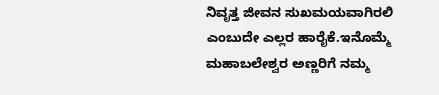ನಿವೃತ್ತ ಜೀವನ ಸುಖಮಯವಾಗಿರಲಿ ಎಂಬುದೇ ಎಲ್ಲರ ಹಾರೈಕೆ.ಇನೊಮ್ಮೆ ಮಹಾಬಲೇಶ್ವರ ಅಣ್ಣರಿಗೆ ನಮ್ಮ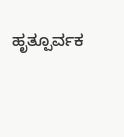ಹೃತ್ಪೂರ್ವಕ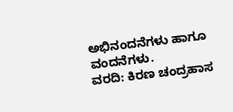ಅಭಿನಂದನೆಗಳು ಹಾಗೂ ವಂದನೆಗಳು.
ವರದಿ: ಕಿರಣ ಚಂದ್ರಹಾಸ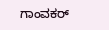ಗಾಂವಕರ್